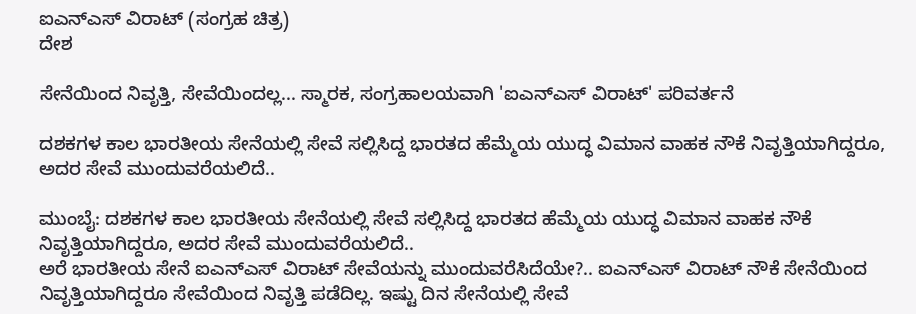ಐಎನ್ಎಸ್ ವಿರಾಟ್ (ಸಂಗ್ರಹ ಚಿತ್ರ)
ದೇಶ

ಸೇನೆಯಿಂದ ನಿವೃತ್ತಿ, ಸೇವೆಯಿಂದಲ್ಲ... ಸ್ಮಾರಕ, ಸಂಗ್ರಹಾಲಯವಾಗಿ 'ಐಎನ್ಎಸ್ ವಿರಾಟ್' ಪರಿವರ್ತನೆ

ದಶಕಗಳ ಕಾಲ ಭಾರತೀಯ ಸೇನೆಯಲ್ಲಿ ಸೇವೆ ಸಲ್ಲಿಸಿದ್ದ ಭಾರತದ ಹೆಮ್ಮೆಯ ಯುದ್ಧ ವಿಮಾನ ವಾಹಕ ನೌಕೆ ನಿವೃತ್ತಿಯಾಗಿದ್ದರೂ, ಅದರ ಸೇವೆ ಮುಂದುವರೆಯಲಿದೆ..

ಮುಂಬೈ: ದಶಕಗಳ ಕಾಲ ಭಾರತೀಯ ಸೇನೆಯಲ್ಲಿ ಸೇವೆ ಸಲ್ಲಿಸಿದ್ದ ಭಾರತದ ಹೆಮ್ಮೆಯ ಯುದ್ಧ ವಿಮಾನ ವಾಹಕ ನೌಕೆ ನಿವೃತ್ತಿಯಾಗಿದ್ದರೂ, ಅದರ ಸೇವೆ ಮುಂದುವರೆಯಲಿದೆ..
ಅರೆ ಭಾರತೀಯ ಸೇನೆ ಐಎನ್ಎಸ್ ವಿರಾಟ್ ಸೇವೆಯನ್ನು ಮುಂದುವರೆಸಿದೆಯೇ?.. ಐಎನ್ಎಸ್ ವಿರಾಟ್ ನೌಕೆ ಸೇನೆಯಿಂದ ನಿವೃತ್ತಿಯಾಗಿದ್ದರೂ ಸೇವೆಯಿಂದ ನಿವೃತ್ತಿ ಪಡೆದಿಲ್ಲ. ಇಷ್ಟು ದಿನ ಸೇನೆಯಲ್ಲಿ ಸೇವೆ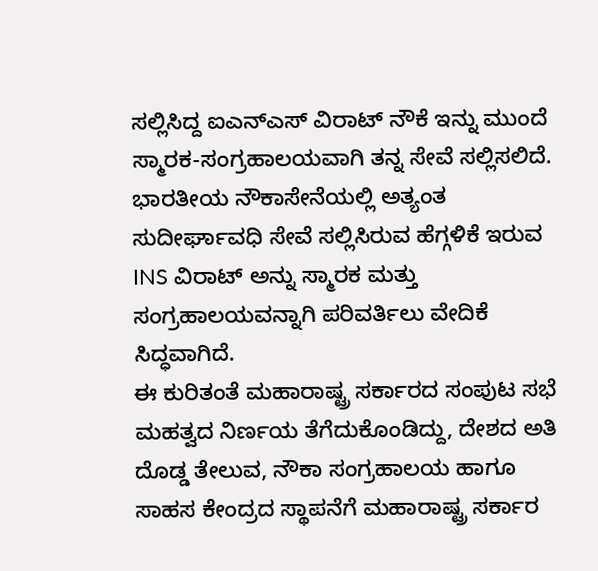ಸಲ್ಲಿಸಿದ್ದ ಐಎನ್ಎಸ್ ವಿರಾಟ್ ನೌಕೆ ಇನ್ನು ಮುಂದೆ ಸ್ಮಾರಕ-ಸಂಗ್ರಹಾಲಯವಾಗಿ ತನ್ನ ಸೇವೆ ಸಲ್ಲಿಸಲಿದೆ. ಭಾರತೀಯ ನೌಕಾಸೇನೆಯಲ್ಲಿ ಅತ್ಯಂತ ಸುದೀರ್ಘಾವಧಿ ಸೇವೆ ಸಲ್ಲಿಸಿರುವ ಹೆಗ್ಗಳಿಕೆ ಇರುವ INS ವಿರಾಟ್ ಅನ್ನು ಸ್ಮಾರಕ ಮತ್ತು ಸಂಗ್ರಹಾಲಯವನ್ನಾಗಿ ಪರಿವರ್ತಿಲು ವೇದಿಕೆ ಸಿದ್ಧವಾಗಿದೆ.
ಈ ಕುರಿತಂತೆ ಮಹಾರಾಷ್ಟ್ರ ಸರ್ಕಾರದ ಸಂಪುಟ ಸಭೆ ಮಹತ್ವದ ನಿರ್ಣಯ ತೆಗೆದುಕೊಂಡಿದ್ದು, ದೇಶದ ಅತಿ ದೊಡ್ಡ ತೇಲುವ, ನೌಕಾ ಸಂಗ್ರಹಾಲಯ ಹಾಗೂ ಸಾಹಸ ಕೇಂದ್ರದ ಸ್ಥಾಪನೆಗೆ ಮಹಾರಾಷ್ಟ್ರ ಸರ್ಕಾರ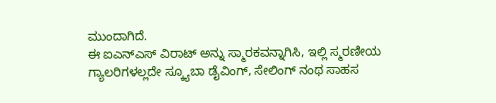ಮುಂದಾಗಿದೆ.
ಈ ಐಎನ್ಎಸ್ ವಿರಾಟ್ ಅನ್ನು ಸ್ಮಾರಕವನ್ನಾಗಿಸಿ, ಇಲ್ಲಿ ಸ್ಮರಣೀಯ ಗ್ಯಾಲರಿಗಳಲ್ಲದೇ ಸ್ಕ್ಯೂಬಾ ಡೈವಿಂಗ್‌, ಸೇಲಿಂಗ್‌ ನಂಥ ಸಾಹಸ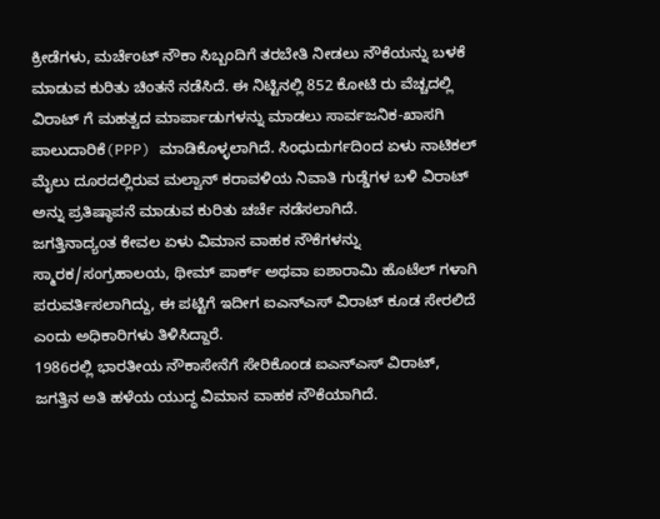ಕ್ರೀಡೆಗಳು, ಮರ್ಚೆಂಟ್‌ ನೌಕಾ ಸಿಬ್ಬಂದಿಗೆ ತರಬೇತಿ ನೀಡಲು ನೌಕೆಯನ್ನು ಬಳಕೆ ಮಾಡುವ ಕುರಿತು ಚಿಂತನೆ ನಡೆಸಿದೆ. ಈ ನಿಟ್ಟಿನಲ್ಲಿ 852 ಕೋಟಿ ರು ವೆಚ್ಚದಲ್ಲಿ ವಿರಾಟ್ ಗೆ ಮಹತ್ವದ ಮಾರ್ಪಾಡುಗಳನ್ನು ಮಾಡಲು ಸಾರ್ವಜನಿಕ-ಖಾಸಗಿ ಪಾಲುದಾರಿಕೆ(PPP) ಮಾಡಿಕೊಳ್ಳಲಾಗಿದೆ. ಸಿಂಧುದುರ್ಗದಿಂದ ಏಳು ನಾಟಿಕಲ್‌ ಮೈಲು ದೂರದಲ್ಲಿರುವ ಮಲ್ವಾನ್‌ ಕರಾವಳಿಯ ನಿವಾತಿ ಗುಡ್ಡೆಗಳ ಬಳಿ ವಿರಾಟ್ ಅನ್ನು ಪ್ರತಿಷ್ಠಾಪನೆ ಮಾಡುವ ಕುರಿತು ಚರ್ಚೆ ನಡೆಸಲಾಗಿದೆ.
ಜಗತ್ತಿನಾದ್ಯಂತ ಕೇವಲ ಏಳು ವಿಮಾನ ವಾಹಕ ನೌಕೆಗಳನ್ನು ಸ್ಮಾರಕ/ಸಂಗ್ರಹಾಲಯ, ಥೀಮ್‌ ಪಾರ್ಕ್‌ ಅಥವಾ ಐಶಾರಾಮಿ ಹೊಟೆಲ್‌ ಗಳಾಗಿ ಪರುವರ್ತಿಸಲಾಗಿದ್ದು, ಈ ಪಟ್ಟಿಗೆ ಇದೀಗ ಐಎನ್ಎಸ್ ವಿರಾಟ್ ಕೂಡ ಸೇರಲಿದೆ ಎಂದು ಅಧಿಕಾರಿಗಳು ತಿಳಿಸಿದ್ದಾರೆ.
1986ರಲ್ಲಿ ಭಾರತೀಯ ನೌಕಾಸೇನೆಗೆ ಸೇರಿಕೊಂಡ ಐಎನ್ಎಸ್ ವಿರಾಟ್‌, ಜಗತ್ತಿನ ಅತಿ ಹಳೆಯ ಯುದ್ಧ ವಿಮಾನ ವಾಹಕ ನೌಕೆಯಾಗಿದೆ.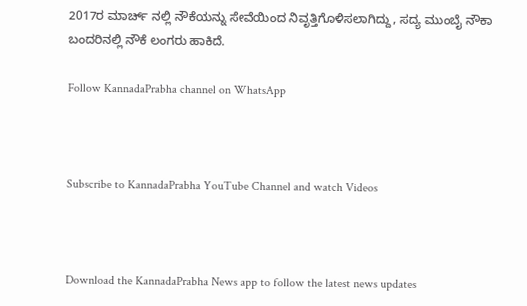2017ರ ಮಾರ್ಚ್‌ ನಲ್ಲಿ ನೌಕೆಯನ್ನು ಸೇವೆಯಿಂದ ನಿವೃತ್ತಿಗೊಳಿಸಲಾಗಿದ್ದು, ಸದ್ಯ ಮುಂಬೈ ನೌಕಾ ಬಂದರಿನಲ್ಲಿ ನೌಕೆ ಲಂಗರು ಹಾಕಿದೆ.

Follow KannadaPrabha channel on WhatsApp



Subscribe to KannadaPrabha YouTube Channel and watch Videos



Download the KannadaPrabha News app to follow the latest news updates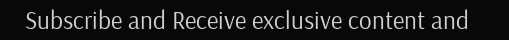Subscribe and Receive exclusive content and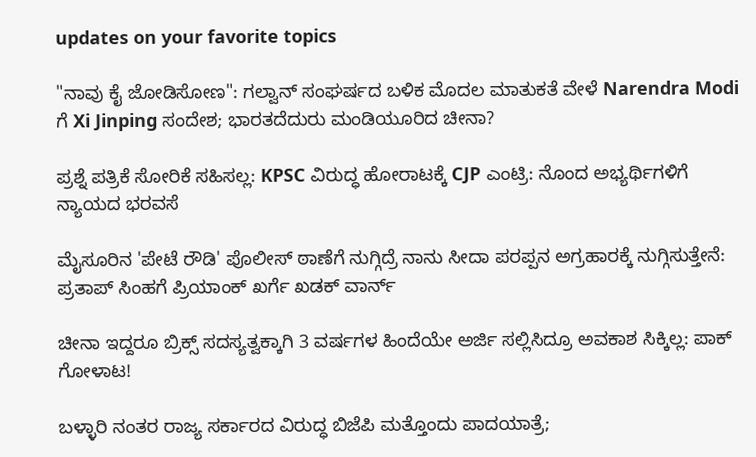updates on your favorite topics

"ನಾವು ಕೈ ಜೋಡಿಸೋಣ": ಗಲ್ವಾನ್ ಸಂಘರ್ಷದ ಬಳಿಕ ಮೊದಲ ಮಾತುಕತೆ ವೇಳೆ Narendra Modi ಗೆ Xi Jinping ಸಂದೇಶ; ಭಾರತದೆದುರು ಮಂಡಿಯೂರಿದ ಚೀನಾ?

ಪ್ರಶ್ನೆ ಪತ್ರಿಕೆ ಸೋರಿಕೆ ಸಹಿಸಲ್ಲ: KPSC ವಿರುದ್ಧ ಹೋರಾಟಕ್ಕೆ CJP ಎಂಟ್ರಿ: ನೊಂದ ಅಭ್ಯರ್ಥಿಗಳಿಗೆ ನ್ಯಾಯದ ಭರವಸೆ

ಮೈಸೂರಿನ 'ಪೇಟೆ ರೌಡಿ' ಪೊಲೀಸ್ ಠಾಣೆಗೆ ನುಗ್ಗಿದ್ರೆ ನಾನು ಸೀದಾ ಪರಪ್ಪನ ಅಗ್ರಹಾರಕ್ಕೆ ನುಗ್ಗಿಸುತ್ತೇನೆ: ಪ್ರತಾಪ್ ಸಿಂಹಗೆ ಪ್ರಿಯಾಂಕ್ ಖರ್ಗೆ ಖಡಕ್ ವಾರ್ನ್

ಚೀನಾ ಇದ್ದರೂ ಬ್ರಿಕ್ಸ್‌ ಸದಸ್ಯತ್ವಕ್ಕಾಗಿ 3 ವರ್ಷಗಳ ಹಿಂದೆಯೇ ಅರ್ಜಿ ಸಲ್ಲಿಸಿದ್ರೂ ಅವಕಾಶ ಸಿಕ್ಕಿಲ್ಲ: ಪಾಕ್ ಗೋಳಾಟ!

ಬಳ್ಳಾರಿ ನಂತರ ರಾಜ್ಯ ಸರ್ಕಾರದ ವಿರುದ್ಧ ಬಿಜೆಪಿ ಮತ್ತೊಂದು ಪಾದಯಾತ್ರೆ;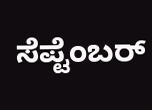ಸೆಪ್ಟೆಂಬರ್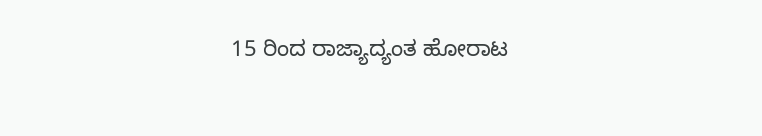15 ರಿಂದ ರಾಜ್ಯಾದ್ಯಂತ ಹೋರಾಟ